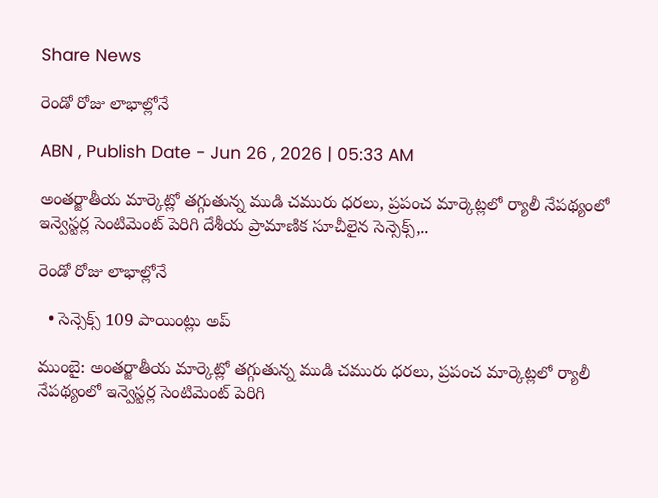Share News

రెండో రోజు లాభాల్లోనే

ABN , Publish Date - Jun 26 , 2026 | 05:33 AM

అంతర్జాతీయ మార్కెట్లో తగ్గుతున్న ముడి చమురు ధరలు, ప్రపంచ మార్కెట్లలో ర్యాలీ నేపథ్యంలో ఇన్వెస్టర్ల సెంటిమెంట్‌ పెరిగి దేశీయ ప్రామాణిక సూచీలైన సెన్సెక్స్‌,..

రెండో రోజు లాభాల్లోనే

  • సెన్సెక్స్‌ 109 పాయింట్లు అప్‌

ముంబై: అంతర్జాతీయ మార్కెట్లో తగ్గుతున్న ముడి చమురు ధరలు, ప్రపంచ మార్కెట్లలో ర్యాలీ నేపథ్యంలో ఇన్వెస్టర్ల సెంటిమెంట్‌ పెరిగి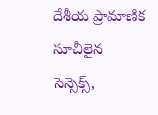దేశీయ ప్రామాణిక సూచీలైన సెన్సెక్స్‌,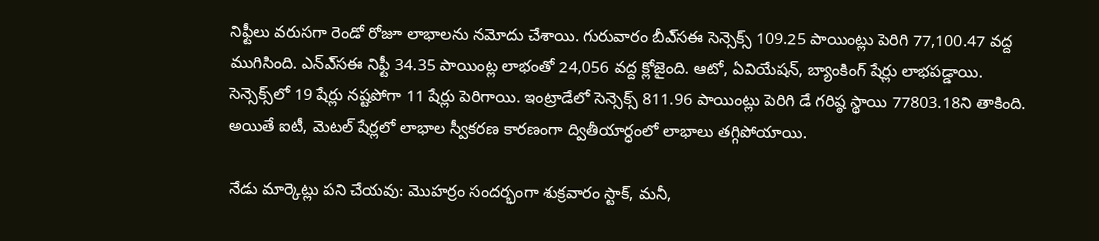నిఫ్టీలు వరుసగా రెండో రోజూ లాభాలను నమోదు చేశాయి. గురువారం బీఎ్‌సఈ సెన్సెక్స్‌ 109.25 పాయింట్లు పెరిగి 77,100.47 వద్ద ముగిసింది. ఎన్‌ఎ్‌సఈ నిఫ్టీ 34.35 పాయింట్ల లాభంతో 24,056 వద్ద క్లోజైంది. ఆటో, ఏవియేషన్‌, బ్యాంకింగ్‌ షేర్లు లాభపడ్డాయి. సెన్సెక్స్‌లో 19 షేర్లు నష్టపోగా 11 షేర్లు పెరిగాయి. ఇంట్రాడేలో సెన్సెక్స్‌ 811.96 పాయింట్లు పెరిగి డే గరిష్ఠ స్థాయి 77803.18ని తాకింది. అయితే ఐటీ, మెటల్‌ షేర్లలో లాభాల స్వీకరణ కారణంగా ద్వితీయార్ధంలో లాభాలు తగ్గిపోయాయి.

నేడు మార్కెట్లు పని చేయవు: మొహర్రం సందర్భంగా శుక్రవారం స్టాక్‌, మనీ,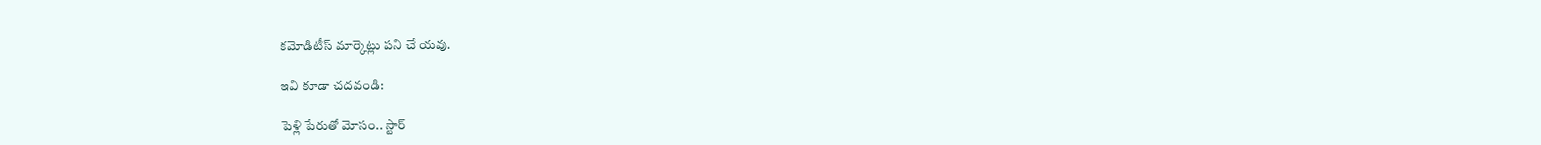కమోడిటీస్‌ మార్కెట్లు పని చే యవు.

ఇవి కూడా చదవండి:

పెళ్లి పేరుతో మోసం.. స్టార్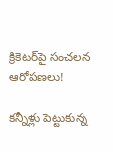క్రికెటర్‌పై సంచలన ఆరోపణలు!

కన్నీళ్లు పెట్టుకున్న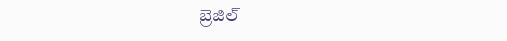బ్రెజిల్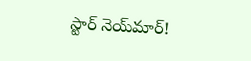స్టార్ నెయ్‌మార్!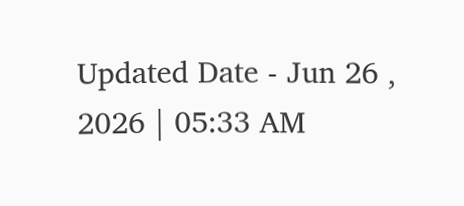Updated Date - Jun 26 , 2026 | 05:33 AM